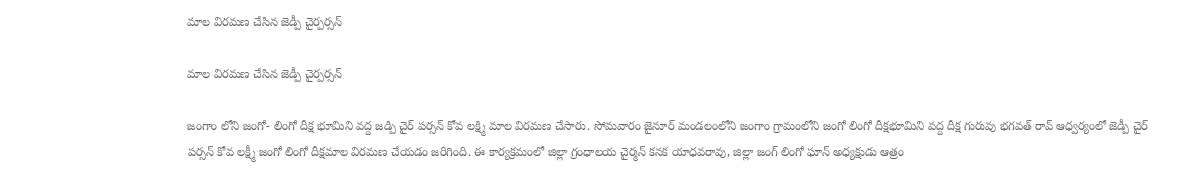మాల విరమణ చేసిన జెడ్పీ చైర్పర్సన్

మాల విరమణ చేసిన జెడ్పీ చైర్పర్సన్

జంగాం లోని జంగో- లింగో దీక్ష భూమిని వద్ద జడ్పి చైర్ పర్సన్ కోవ లక్ష్మి మాల విరమణ చేసారు. సోమవారం జైనూర్ మండలంలోని జంగాం గ్రామంలోని జంగో లింగో దీక్షభూమిని వద్ద దీక్ష గురువు భగవత్ రావ్ ఆధ్వర్యంలో జెడ్పీ చైర్ పర్సన్ కోవ లక్ష్మీ జంగో లింగో దీక్షమాల విరమణ చేయడం జరిగింది. ఈ కార్యక్రమంలో జిల్లా గ్రంధాలయ చైర్మన్ కనక యాధవరావు, జిల్లా జంగ్ లింగో ఘాన్ అధ్యక్షుడు ఆత్రం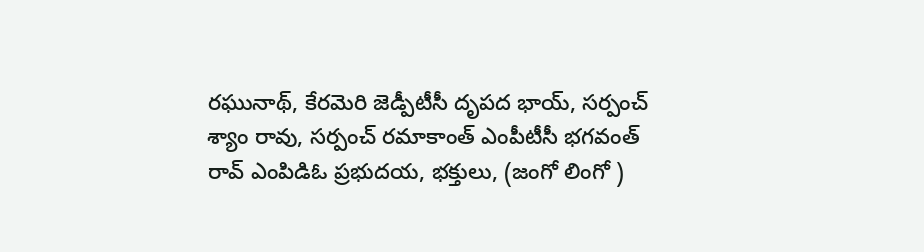రఘునాథ్, కేరమెరి జెడ్పీటీసీ దృపద భాయ్, సర్పంచ్ శ్యాం రావు, సర్పంచ్ రమాకాంత్ ఎంపీటీసీ భగవంత్ రావ్ ఎంపిడిఓ ప్రభుదయ, భక్తులు, (జంగో లింగో )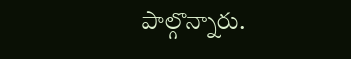పాల్గొన్నారు.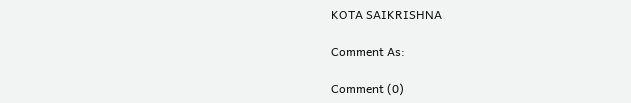KOTA SAIKRISHNA

Comment As:

Comment (0)